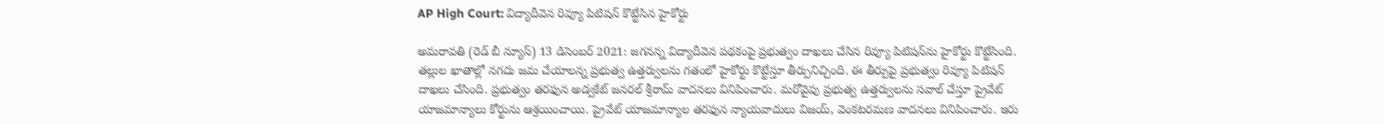AP High Court: విద్యాదీవెన రివ్యూ పిటిషన్‌ కొట్టేసిన హైకోర్టు

అమరావతి (రెడ్ బీ న్యూస్) 13 డిసెంబర్ 2021: జగనన్న విద్యాదీవెన పథకంపై ప్రభుత్వం దాఖలు చేసిన రివ్యూ పిటిషన్‌ను హైకోర్టు కొట్టేసింది. తల్లుల ఖాతాల్లో నగదు జమ చేయాలన్న ప్రభుత్వ ఉత్తర్వులను గతంలో హైకోర్టు కొట్టేస్తూ తీర్పునిచ్చింది. ఈ తీర్పుపై ప్రభుత్వం రివ్యూ పిటిషన్‌ దాఖలు చేసింది. ప్రభుత్వం తరఫున అడ్వకేట్‌ జనరల్‌ శ్రీరామ్‌ వాదనలు వినిపించారు. మరోవైపు ప్రభుత్వ ఉత్తర్వులను సవాల్‌ చేస్తూ ప్రైవేట్‌ యాజమాన్యాలు కోర్టును ఆశ్రయించాయి. ప్రైవేట్‌ యాజమాన్యాల తరఫున న్యాయవాదులు విజయ్‌, వెంకటరమణ వాదనలు వినిపించారు. ఇరు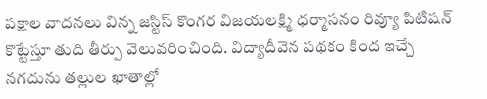పక్షాల వాదనలు విన్న జస్టిస్‌ కొంగర విజయలక్ష్మి ధర్మాసనం రివ్యూ పిటిషన్‌ కొట్టేస్తూ తుది తీర్పు వెలువరించింది. విద్యాదీవెన పథకం కింద ఇచ్చే నగదును తల్లుల ఖాతాల్లో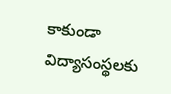కాకుండా విద్యాసంస్థలకు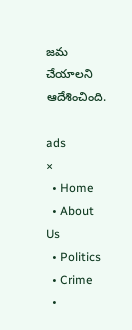జమ చేయాలని ఆదేశించింది.

ads
×
  • Home
  • About Us
  • Politics
  • Crime
  •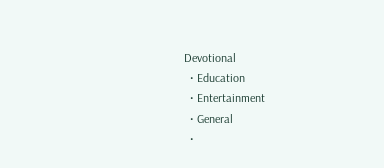Devotional
  • Education
  • Entertainment
  • General
  •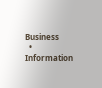Business
  • Information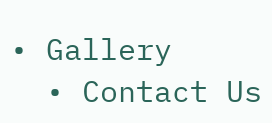• Gallery
  • Contact Us